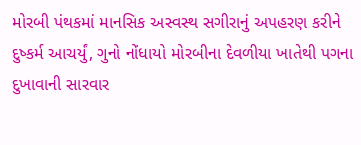મોરબી પંથકમાં માનસિક અસ્વસ્થ સગીરાનું અપહરણ કરીને દુષ્કર્મ આચર્યું, ગુનો નોંધાયો મોરબીના દેવળીયા ખાતેથી પગના દુખાવાની સારવાર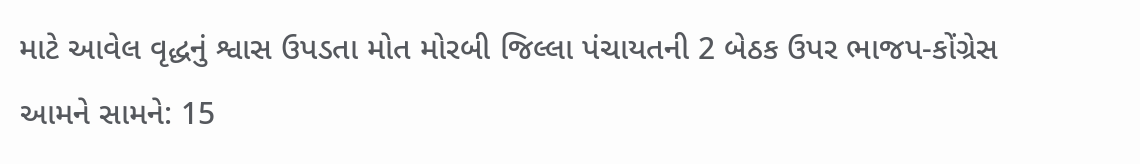માટે આવેલ વૃદ્ધનું શ્વાસ ઉપડતા મોત મોરબી જિલ્લા પંચાયતની 2 બેઠક ઉપર ભાજપ-કોંગ્રેસ આમને સામને: 15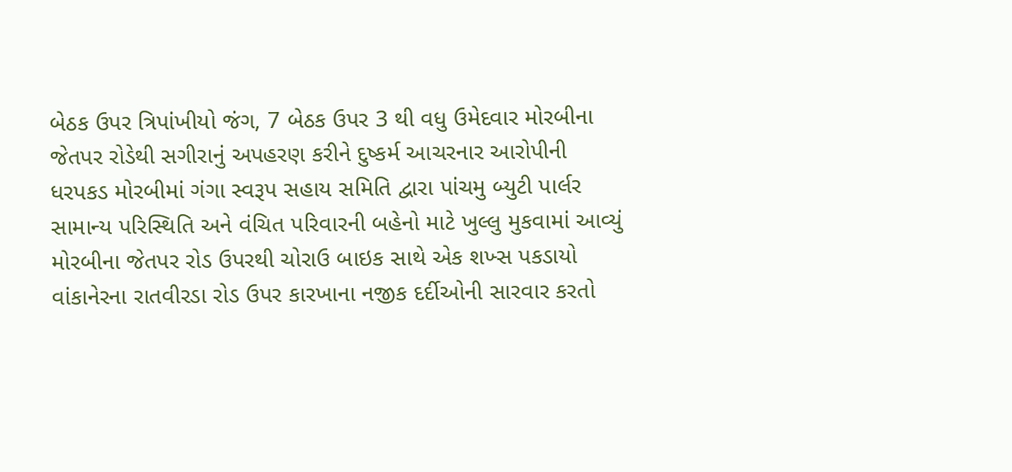બેઠક ઉપર ત્રિપાંખીયો જંગ, 7 બેઠક ઉપર 3 થી વધુ ઉમેદવાર મોરબીના જેતપર રોડેથી સગીરાનું અપહરણ કરીને દુષ્કર્મ આચરનાર આરોપીની ધરપકડ મોરબીમાં ગંગા સ્વરૂપ સહાય સમિતિ દ્વારા પાંચમુ બ્યુટી પાર્લર સામાન્ય પરિસ્થિતિ અને વંચિત પરિવારની બહેનો માટે ખુલ્લુ મુકવામાં આવ્યું મોરબીના જેતપર રોડ ઉપરથી ચોરાઉ બાઇક સાથે એક શખ્સ પકડાયો વાંકાનેરના રાતવીરડા રોડ ઉપર કારખાના નજીક દર્દીઓની સારવાર કરતો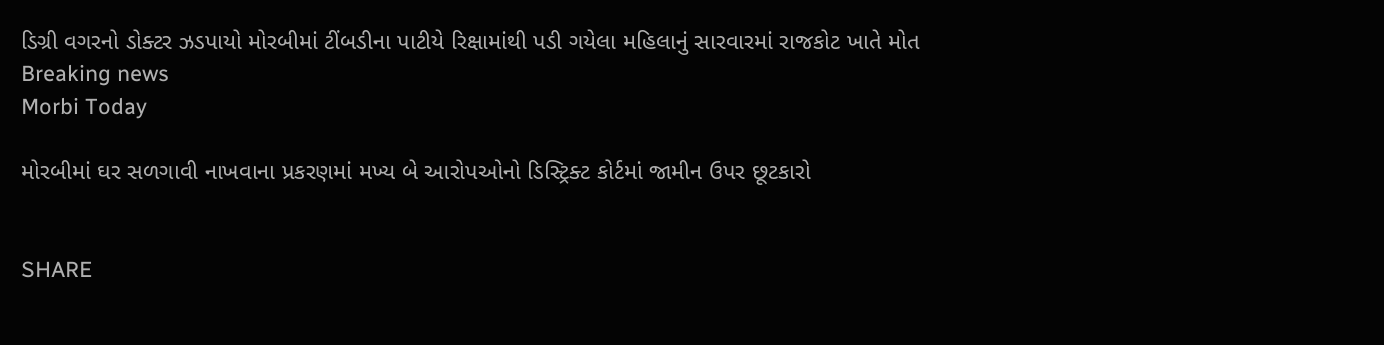ડિગ્રી વગરનો ડોક્ટર ઝડપાયો મોરબીમાં ટીંબડીના પાટીયે રિક્ષામાંથી પડી ગયેલા મહિલાનું સારવારમાં રાજકોટ ખાતે મોત
Breaking news
Morbi Today

મોરબીમાં ઘર સળગાવી નાખવાના પ્રકરણમાં મખ્ય બે આરોપઓનો ડિસ્ટ્રિક્ટ કોર્ટમાં જામીન ઉપર છૂટકારો


SHARE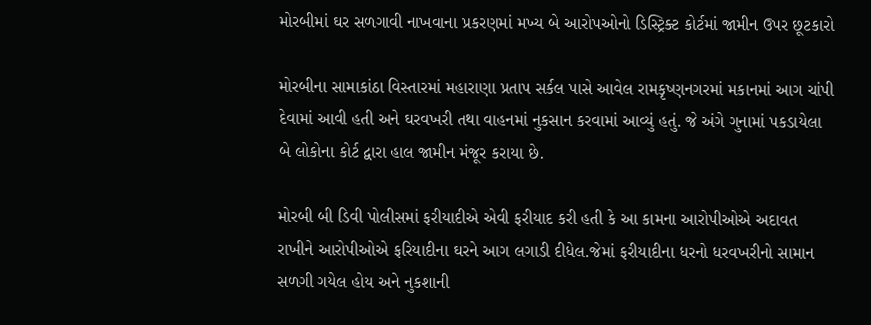મોરબીમાં ઘર સળગાવી નાખવાના પ્રકરણમાં મખ્ય બે આરોપઓનો ડિસ્ટ્રિક્ટ કોર્ટમાં જામીન ઉપર છૂટકારો

મોરબીના સામાકાંઠા વિસ્તારમાં મહારાણા પ્રતાપ સર્કલ પાસે આવેલ રામકૃષ્ણનગરમાં મકાનમાં આગ ચાંપી દેવામાં આવી હતી અને ઘરવખરી તથા વાહનમાં નુકસાન કરવામાં આવ્યું હતું. જે અંગે ગુનામાં પકડાયેલા બે લોકોના કોર્ટ દ્વારા હાલ જામીન મંજૂર કરાયા છે.

મોરબી બી ડિવી પોલીસમાં ફરીયાદીએ એવી ફરીયાદ કરી હતી કે આ કામના આરોપીઓએ અદાવત રાખીને આરોપીઓએ ફરિયાદીના ઘરને આગ લગાડી દીધેલ.જેમાં ફરીયાદીના ધરનો ધરવખરીનો સામાન સળગી ગયેલ હોય અને નુકશાની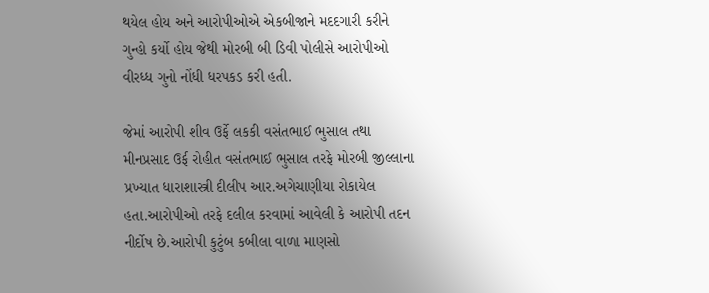થયેલ હોય અને આરોપીઓએ એકબીજાને મદદગારી કરીને ગુન્હો કર્યો હોય જેથી મોરબી બી ડિવી પોલીસે આરોપીઓ વીરધ્ધ ગુનો નોંધી ધરપકડ કરી હતી.

જેમાં આરોપી શીવ ઉર્ફે લકકી વસંતભાઈ ભુસાલ તથા મીનપ્રસાદ ઉર્ફ રોહીત વસંતભાઈ ભુસાલ તરફે મોરબી જીલ્લાના પ્રખ્યાત ધારાશાસ્ત્રી દીલીપ આર.અગેચાણીયા રોકાયેલ હતા.આરોપીઓ તરફે દલીલ કરવામાં આવેલી કે આરોપી તદન નીર્દોષ છે.આરોપી કુટુંબ કબીલા વાળા માણસો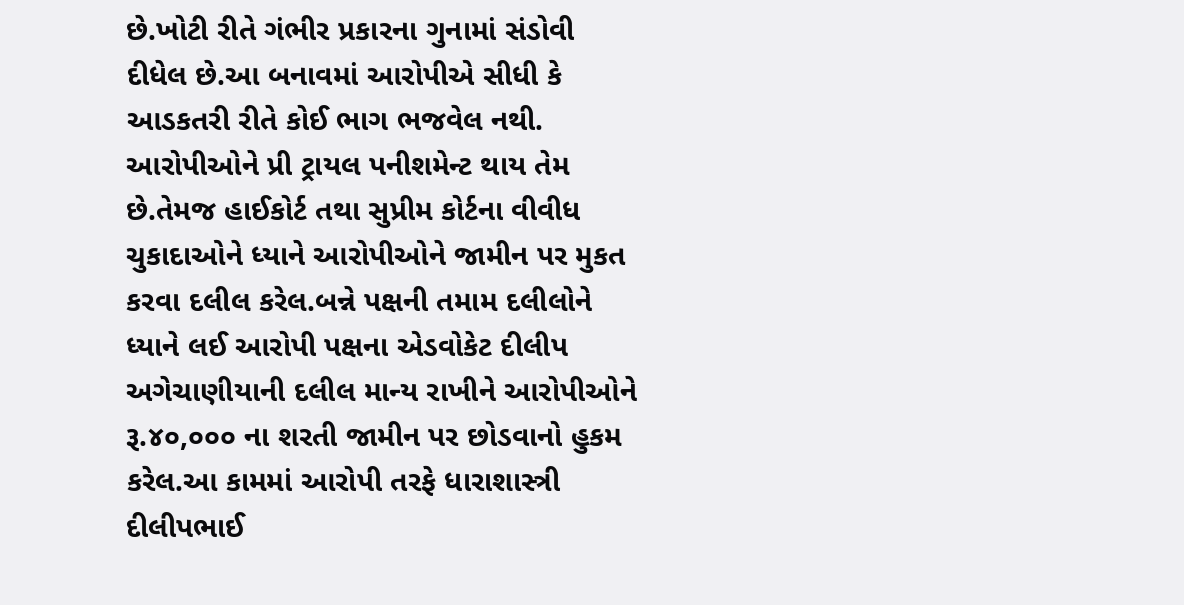છે.ખોટી રીતે ગંભીર પ્રકારના ગુનામાં સંડોવી દીધેલ છે.આ બનાવમાં આરોપીએ સીધી કે આડકતરી રીતે કોઈ ભાગ ભજવેલ નથી. આરોપીઓને પ્રી ટ્રાયલ પનીશમેન્ટ થાય તેમ છે.તેમજ હાઈકોર્ટ તથા સુપ્રીમ કોર્ટના વીવીધ ચુકાદાઓને ધ્યાને આરોપીઓને જામીન પર મુકત કરવા દલીલ કરેલ.બન્ને પક્ષની તમામ દલીલોને ધ્યાને લઈ આરોપી પક્ષના એડવોકેટ દીલીપ અગેચાણીયાની દલીલ માન્ય રાખીને આરોપીઓને રૂ.૪૦,૦૦૦ ના શરતી જામીન પર છોડવાનો હુકમ કરેલ.આ કામમાં આરોપી તરફે ધારાશાસ્ત્રી દીલીપભાઈ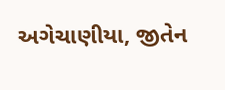અગેચાણીયા, જીતેન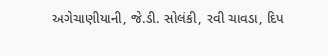અગેચાણીયાની, જે.ડી. સોલંકી, રવી ચાવડા, દિપ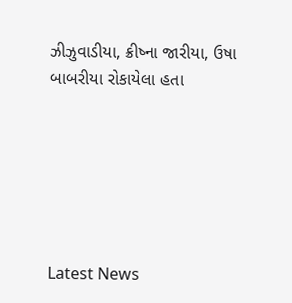ઝીઝુવાડીયા, ક્રીષ્ના જારીયા, ઉષા બાબરીયા રોકાયેલા હતા






Latest News